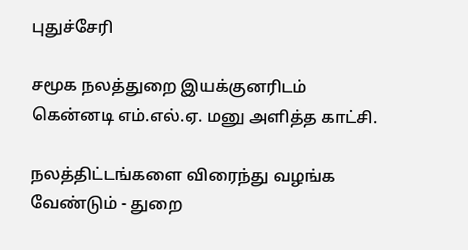புதுச்சேரி

சமூக நலத்துறை இயக்குனரிடம் கென்னடி எம்.எல்.ஏ. மனு அளித்த காட்சி.

நலத்திட்டங்களை விரைந்து வழங்க வேண்டும் - துறை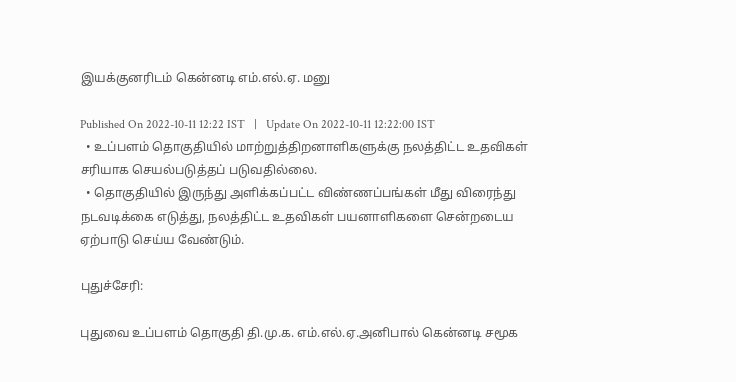இயக்குனரிடம் கென்னடி எம்.எல்.ஏ. மனு

Published On 2022-10-11 12:22 IST   |   Update On 2022-10-11 12:22:00 IST
  • உப்பளம் தொகுதியில் மாற்றுத்திறனாளிகளுக்கு நலத்திட்ட உதவிகள் சரியாக செயல்படுத்தப் படுவதில்லை.
  • தொகுதியில் இருந்து அளிக்கப்பட்ட விண்ணப்பங்கள் மீது விரைந்து நடவடிக்கை எடுத்து, நலத்திட்ட உதவிகள் பயனாளிகளை சென்றடைய ஏற்பாடு செய்ய வேண்டும்.

புதுச்சேரி:

புதுவை உப்பளம் தொகுதி தி.மு.க. எம்.எல்.ஏ.அனிபால் கென்னடி சமூக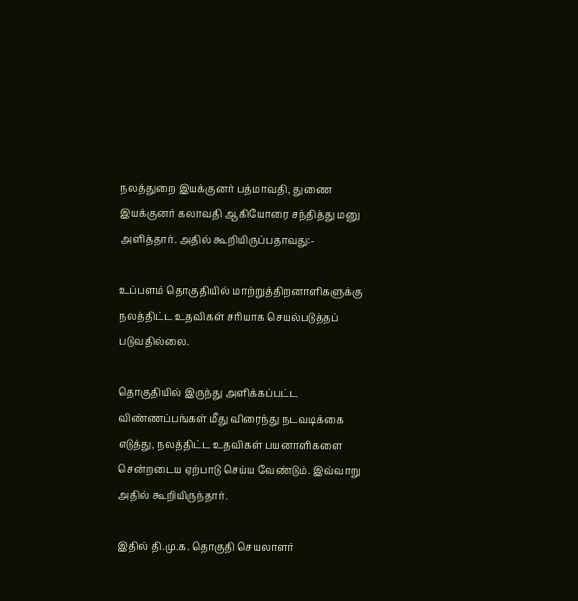நலத்துறை இயக்குனர் பத்மாவதி, துணை இயக்குனர் கலாவதி ஆகியோரை சந்தித்து மனு அளித்தார். அதில் கூறியிருப்பதாவது:-

உப்பளம் தொகுதியில் மாற்றுத்திறனாளிகளுக்கு நலத்திட்ட உதவிகள் சரியாக செயல்படுத்தப் படுவதில்லை.

தொகுதியில் இருந்து அளிக்கப்பட்ட விண்ணப்பங்கள் மீது விரைந்து நடவடிக்கை எடுத்து, நலத்திட்ட உதவிகள் பயனாளிகளை சென்றடைய ஏற்பாடு செய்ய வேண்டும். இவ்வாறு அதில் கூறியிருந்தார்.

இதில் தி.மு.க. தொகுதி செயலாளர்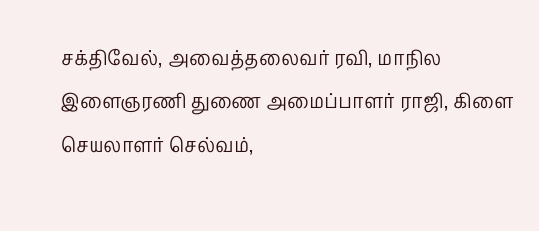சக்திவேல், அவைத்தலைவர் ரவி, மாநில இளைஞரணி துணை அமைப்பாளர் ராஜி, கிளை செயலாளர் செல்வம்,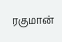ரகுமான்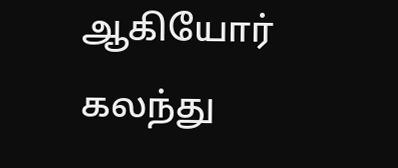ஆகியோர் கலந்து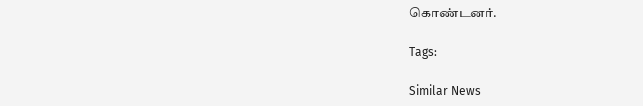கொண்டனர்.

Tags:

Similar News